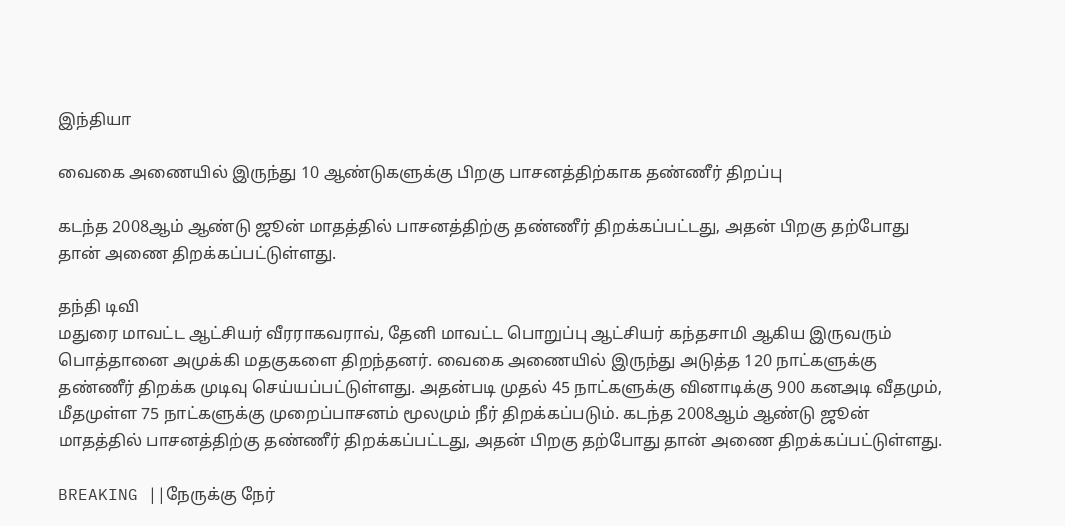இந்தியா

வைகை அணையில் இருந்து 10 ஆண்டுகளுக்கு பிறகு பாசனத்திற்காக தண்ணீர் திறப்பு

கடந்த 2008ஆம் ஆண்டு ஜூன் மாதத்தில் பாசனத்திற்கு தண்ணீர் திறக்கப்பட்டது, அதன் பிறகு தற்போது தான் அணை திறக்கப்பட்டுள்ளது.

தந்தி டிவி
மதுரை மாவட்ட ஆட்சியர் வீரராகவராவ், தேனி மாவட்ட பொறுப்பு ஆட்சியர் கந்தசாமி ஆகிய இருவரும் பொத்தானை அமுக்கி மதகுகளை திறந்தனர். வைகை அணையில் இருந்து அடுத்த 120 நாட்களுக்கு தண்ணீர் திறக்க முடிவு செய்யப்பட்டுள்ளது. அதன்படி முதல் 45 நாட்களுக்கு வினாடிக்கு 900 கனஅடி வீதமும், மீதமுள்ள 75 நாட்களுக்கு முறைப்பாசனம் மூலமும் நீர் திறக்கப்படும். கடந்த 2008ஆம் ஆண்டு ஜூன் மாதத்தில் பாசனத்திற்கு தண்ணீர் திறக்கப்பட்டது, அதன் பிறகு தற்போது தான் அணை திறக்கப்பட்டுள்ளது.

BREAKING ||நேருக்கு நேர்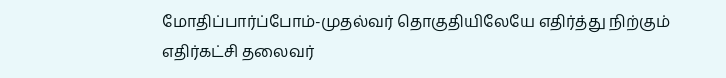மோதிப்பார்ப்போம்-முதல்வர் தொகுதியிலேயே எதிர்த்து நிற்கும் எதிர்கட்சி தலைவர்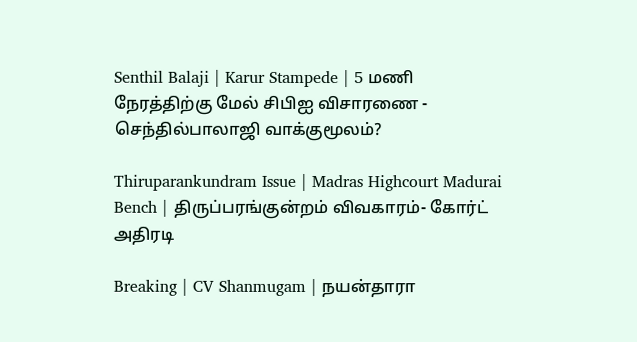Senthil Balaji | Karur Stampede | 5 மணி நேரத்திற்கு மேல் சிபிஐ விசாரணை - செந்தில்பாலாஜி வாக்குமூலம்?

Thiruparankundram Issue | Madras Highcourt Madurai Bench | திருப்பரங்குன்றம் விவகாரம்- கோர்ட் அதிரடி

Breaking | CV Shanmugam | நயன்தாரா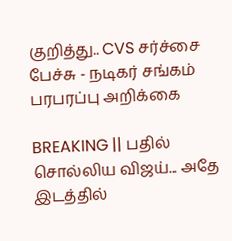குறித்து.. CVS சர்ச்சை பேச்சு - நடிகர் சங்கம் பரபரப்பு அறிக்கை

BREAKING || பதில் சொல்லிய விஜய்... அதே இடத்தில்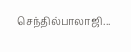செந்தில்பாலாஜி...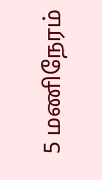5 மணிநேரம்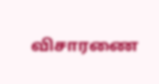விசாரணை